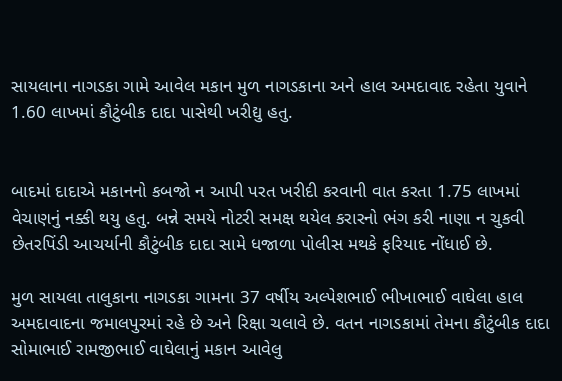સાયલાના નાગડકા ગામે આવેલ મકાન મુળ નાગડકાના અને હાલ અમદાવાદ રહેતા યુવાને 1.60 લાખમાં કૌટુંબીક દાદા પાસેથી ખરીદ્યુ હતુ.


બાદમાં દાદાએ મકાનનો કબજો ન આપી પરત ખરીદી કરવાની વાત કરતા 1.75 લાખમાં વેચાણનું નક્કી થયુ હતુ. બન્ને સમયે નોટરી સમક્ષ થયેલ કરારનો ભંગ કરી નાણા ન ચુકવી છેતરપિંડી આચર્યાની કૌટુંબીક દાદા સામે ધજાળા પોલીસ મથકે ફરિયાદ નોંધાઈ છે.

મુળ સાયલા તાલુકાના નાગડકા ગામના 37 વર્ષીય અલ્પેશભાઈ ભીખાભાઈ વાઘેલા હાલ અમદાવાદના જમાલપુરમાં રહે છે અને રિક્ષા ચલાવે છે. વતન નાગડકામાં તેમના કૌટુંબીક દાદા સોમાભાઈ રામજીભાઈ વાઘેલાનું મકાન આવેલુ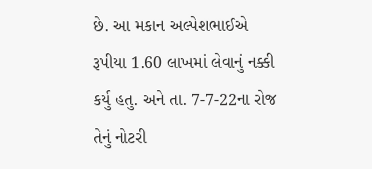છે. આ મકાન અલ્પેશભાઈએ રૂપીયા 1.60 લાખમાં લેવાનું નક્કી કર્યુ હતુ. અને તા. 7-7-22ના રોજ તેનું નોટરી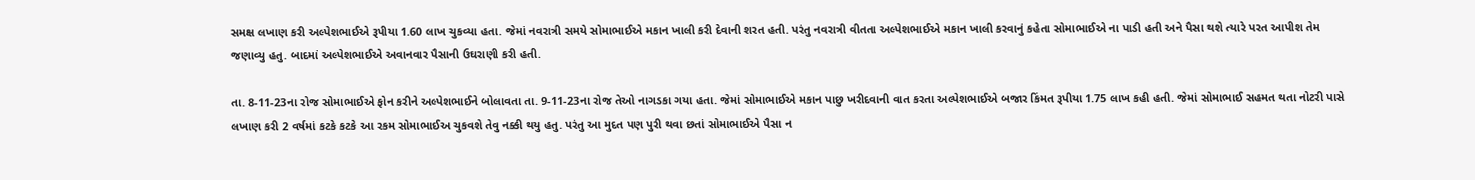સમક્ષ લખાણ કરી અલ્પેશભાઈએ રૂપીયા 1.60 લાખ ચુકવ્યા હતા. જેમાં નવરાત્રી સમયે સોમાભાઈએ મકાન ખાલી કરી દેવાની શરત હતી. પરંતુ નવરાત્રી વીતતા અલ્પેશભાઈએ મકાન ખાલી કરવાનું કહેતા સોમાભાઈએ ના પાડી હતી અને પૈસા થશે ત્યારે પરત આપીશ તેમ જણાવ્યુ હતુ. બાદમાં અલ્પેશભાઈએ અવાનવાર પૈસાની ઉઘરાણી કરી હતી.

તા. 8-11-23ના રોજ સોમાભાઈએ ફોન કરીને અલ્પેશભાઈને બોલાવતા તા. 9-11-23ના રોજ તેઓ નાગડકા ગયા હતા. જેમાં સોમાભાઈએ મકાન પાછુ ખરીદવાની વાત કરતા અલ્પેશભાઈએ બજાર કિંમત રૂપીયા 1.75 લાખ કહી હતી. જેમાં સોમાભાઈ સહમત થતા નોટરી પાસે લખાણ કરી 2 વર્ષમાં કટકે કટકે આ રકમ સોમાભાઈઅ ચુકવશે તેવુ નક્કી થયુ હતુ. પરંતુ આ મુદત પણ પુરી થવા છતાં સોમાભાઈએ પૈસા ન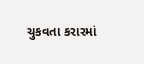ચુકવતા કરારમાં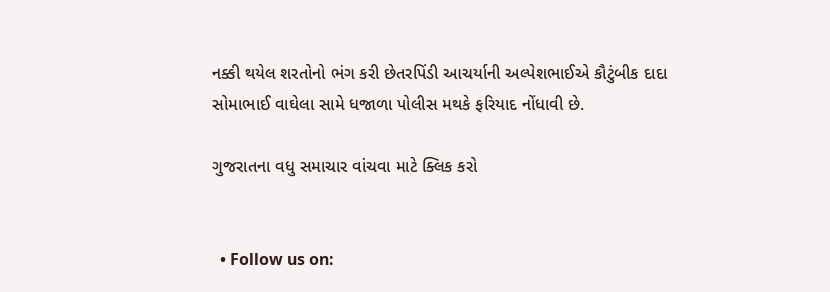નક્કી થયેલ શરતોનો ભંગ કરી છેતરપિંડી આચર્યાની અલ્પેશભાઈએ કૌટુંબીક દાદા સોમાભાઈ વાઘેલા સામે ધજાળા પોલીસ મથકે ફરિયાદ નોંધાવી છે.

ગુજરાતના વધુ સમાચાર વાંચવા માટે ક્લિક કરો


  • Follow us on: